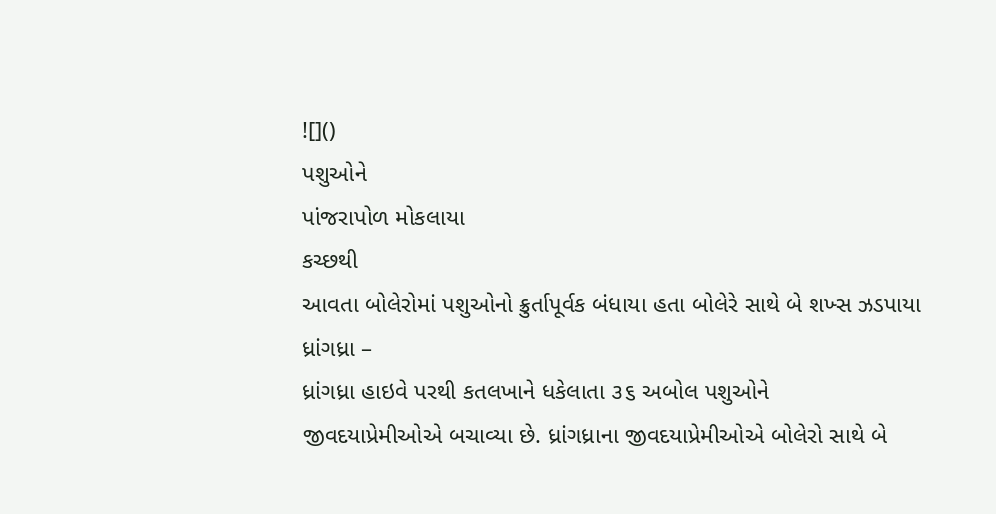![]()
પશુઓને
પાંજરાપોળ મોકલાયા
કચ્છથી
આવતા બોલેરોમાં પશુઓનો ક્રુર્તાપૂર્વક બંધાયા હતા બોલેરે સાથે બે શખ્સ ઝડપાયા
ધ્રાંગધ્રા –
ધ્રાંગધ્રા હાઇવે પરથી કતલખાને ધકેલાતા ૩૬ અબોલ પશુઓને
જીવદયાપ્રેમીઓએ બચાવ્યા છે. ધ્રાંગધ્રાના જીવદયાપ્રેમીઓએ બોલેરો સાથે બે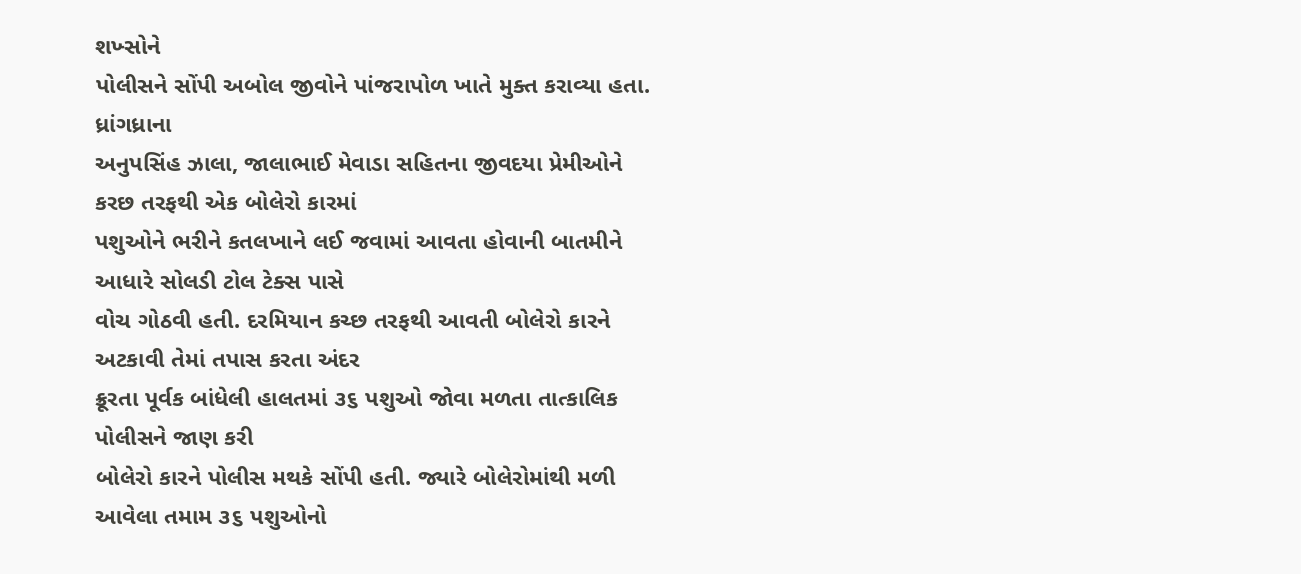શખ્સોને
પોલીસને સોંપી અબોલ જીવોને પાંજરાપોળ ખાતે મુક્ત કરાવ્યા હતા.
ધ્રાંગધ્રાના
અનુપસિંહ ઝાલા, જાલાભાઈ મેવાડા સહિતના જીવદયા પ્રેમીઓને કરછ તરફથી એક બોલેરો કારમાં
પશુઓને ભરીને કતલખાને લઈ જવામાં આવતા હોવાની બાતમીને આધારે સોલડી ટોલ ટેક્સ પાસે
વોચ ગોઠવી હતી. દરમિયાન કચ્છ તરફથી આવતી બોલેરો કારને અટકાવી તેમાં તપાસ કરતા અંદર
ક્રૂરતા પૂર્વક બાંધેલી હાલતમાં ૩૬ પશુઓ જોવા મળતા તાત્કાલિક પોલીસને જાણ કરી
બોલેરો કારને પોલીસ મથકે સોંપી હતી. જ્યારે બોલેરોમાંથી મળી આવેલા તમામ ૩૬ પશુઓનો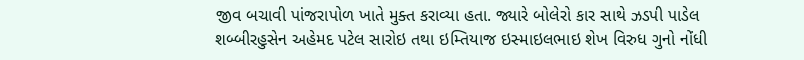જીવ બચાવી પાંજરાપોળ ખાતે મુક્ત કરાવ્યા હતા. જ્યારે બોલેરો કાર સાથે ઝડપી પાડેલ
શબ્બીરહુસેન અહેમદ પટેલ સારોઇ તથા ઇમ્તિયાજ ઇસ્માઇલભાઇ શેખ વિરુધ ગુનો નોંધી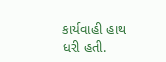કાર્યવાહી હાથ ધરી હતી.